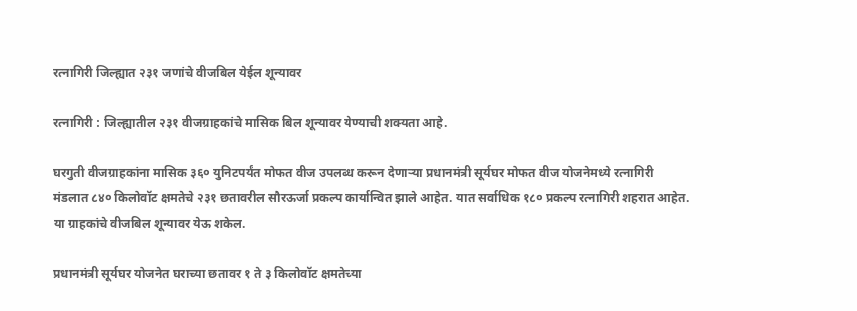रत्नागिरी जिल्ह्यात २३१ जणांचे वीजबिल येईल शून्यावर

रत्नागिरी : जिल्ह्यातील २३१ वीजग्राहकांचे मासिक बिल शून्यावर येण्याची शक्यता आहे.

घरगुती वीजग्राहकांना मासिक ३६० युनिटपर्यंत मोफत वीज उपलब्ध करून देणाऱ्या प्रधानमंत्री सूर्यघर मोफत वीज योजनेमध्ये रत्नागिरी मंडलात ८४० किलोवॉट क्षमतेचे २३१ छतावरील सौरऊर्जा प्रकल्प कार्यान्वित झाले आहेत. यात सर्वाधिक १८० प्रकल्प रत्नागिरी शहरात आहेत. या ग्राहकांचे वीजबिल शून्यावर येऊ शकेल.

प्रधानमंत्री सूर्यघर योजनेत घराच्या छतावर १ ते ३ किलोवॉट क्षमतेच्या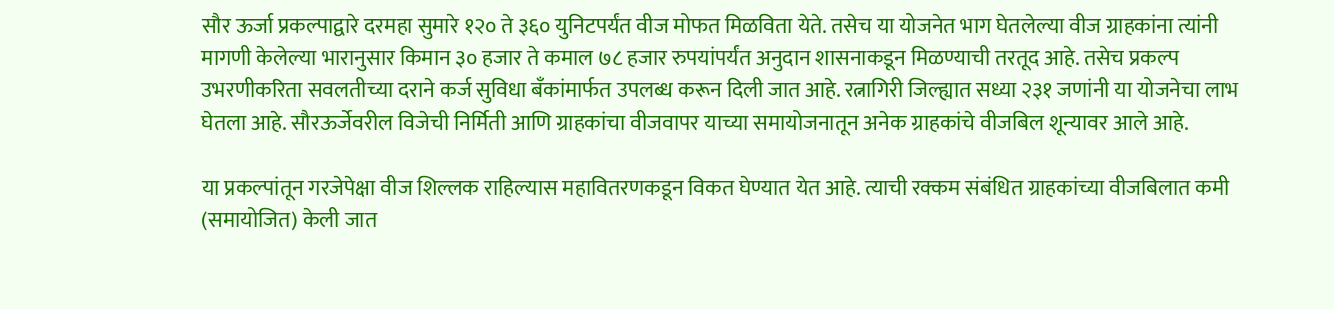सौर ऊर्जा प्रकल्पाद्वारे दरमहा सुमारे १२० ते ३६० युनिटपर्यंत वीज मोफत मिळविता येते. तसेच या योजनेत भाग घेतलेल्या वीज ग्राहकांना त्यांनी मागणी केलेल्या भारानुसार किमान ३० हजार ते कमाल ७८ हजार रुपयांपर्यंत अनुदान शासनाकडून मिळण्याची तरतूद आहे. तसेच प्रकल्प उभरणीकरिता सवलतीच्या दराने कर्ज सुविधा बँकांमार्फत उपलब्ध करून दिली जात आहे. रत्नागिरी जिल्ह्यात सध्या २३१ जणांनी या योजनेचा लाभ घेतला आहे. सौरऊर्जेवरील विजेची निर्मिती आणि ग्राहकांचा वीजवापर याच्या समायोजनातून अनेक ग्राहकांचे वीजबिल शून्यावर आले आहे.

या प्रकल्पांतून गरजेपेक्षा वीज शिल्लक राहिल्यास महावितरणकडून विकत घेण्यात येत आहे. त्याची रक्कम संबंधित ग्राहकांच्या वीजबिलात कमी (समायोजित) केली जात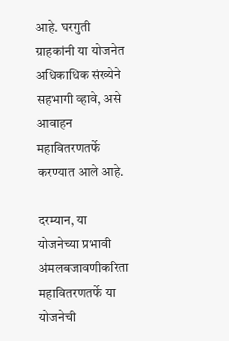आहे. घरगुती ग्राहकांनी या योजनेत अधिकाधिक संख्येने सहभागी व्हावे, असे आवाहन महावितरणतर्फे करण्यात आले आहे.

दरम्यान, या योजनेच्या प्रभावी अंमलबजावणीकरिता महावितरणतर्फे या योजनेची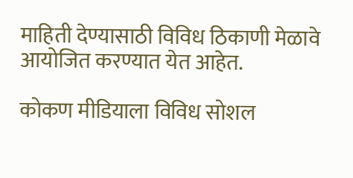माहिती देण्यासाठी विविध ठिकाणी मेळावे आयोजित करण्यात येत आहेत.

कोकण मीडियाला विविध सोशल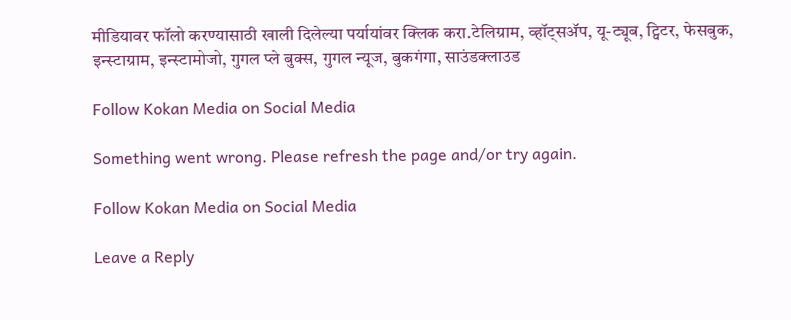मीडियावर फॉलो करण्यासाठी खाली दिलेल्या पर्यायांवर क्लिक करा.टेलिग्राम, व्हॉट्सॲप, यू-ट्यूब, ट्विटर, फेसबुक, इन्स्टाग्राम, इन्स्टामोजो, गुगल प्ले बुक्स, गुगल न्यूज, बुकगंगा, साउंडक्लाउड

Follow Kokan Media on Social Media

Something went wrong. Please refresh the page and/or try again.

Follow Kokan Media on Social Media

Leave a Reply